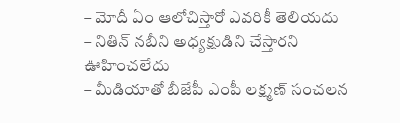– మోదీ ఏం ఆలోచిస్తారో ఎవరికీ తెలియదు
– నితిన్ నబీని అధ్యక్షుడిని చేస్తారని ఊహించలేదు
– మీడియాతో బీజేపీ ఎంపీ లక్ష్మణ్ సంచలన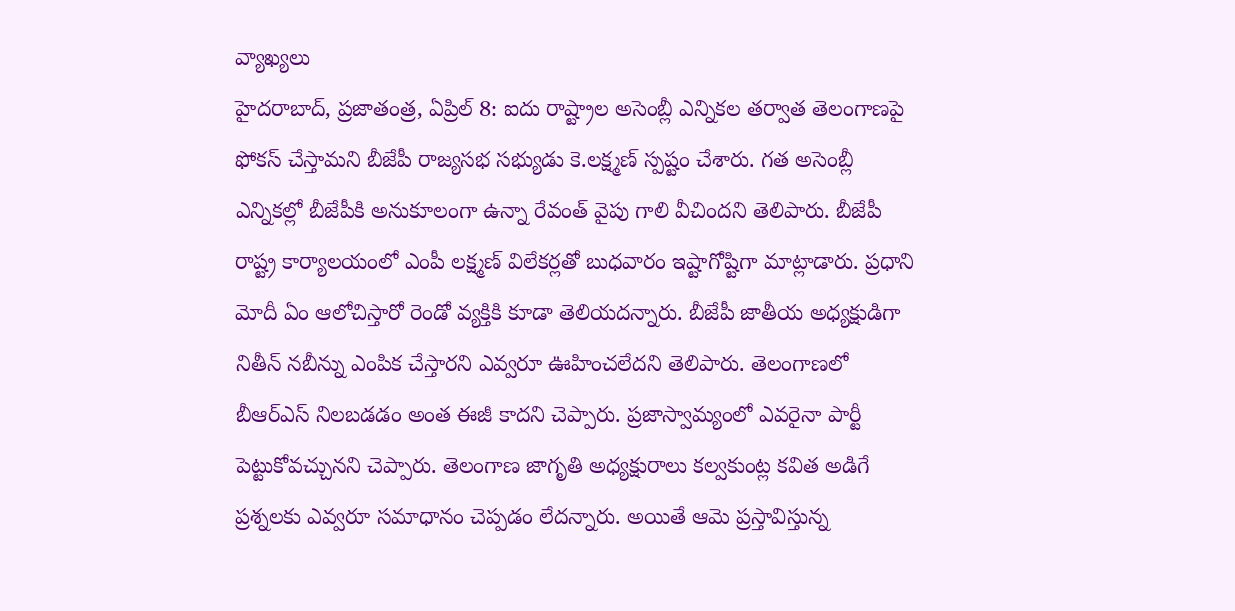వ్యాఖ్యలు
హైదరాబాద్, ప్రజాతంత్ర, ఏప్రిల్ 8: ఐదు రాష్ట్రాల అసెంబ్లీ ఎన్నికల తర్వాత తెలంగాణపై ఫోకస్ చేస్తామని బీజేపీ రాజ్యసభ సభ్యుడు కె.లక్ష్మణ్ స్పష్టం చేశారు. గత అసెంబ్లీ ఎన్నికల్లో బీజేపీకి అనుకూలంగా ఉన్నా రేవంత్ వైపు గాలి వీచిందని తెలిపారు. బీజేపీ రాష్ట్ర కార్యాలయంలో ఎంపీ లక్ష్మణ్ విలేకర్లతో బుధవారం ఇష్టాగోష్టిగా మాట్లాడారు. ప్రధాని మోదీ ఏం ఆలోచిస్తారో రెండో వ్యక్తికి కూడా తెలియదన్నారు. బీజేపీ జాతీయ అధ్యక్షుడిగా నితీన్ నబీన్ను ఎంపిక చేస్తారని ఎవ్వరూ ఊహించలేదని తెలిపారు. తెలంగాణలో బీఆర్ఎస్ నిలబడడం అంత ఈజీ కాదని చెప్పారు. ప్రజాస్వామ్యంలో ఎవరైనా పార్టీ పెట్టుకోవచ్చునని చెప్పారు. తెలంగాణ జాగృతి అధ్యక్షురాలు కల్వకుంట్ల కవిత అడిగే ప్రశ్నలకు ఎవ్వరూ సమాధానం చెప్పడం లేదన్నారు. అయితే ఆమె ప్రస్తావిస్తున్న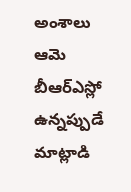అంశాలు ఆమె బీఆర్ఎస్లో ఉన్నప్పుడే మాట్లాడి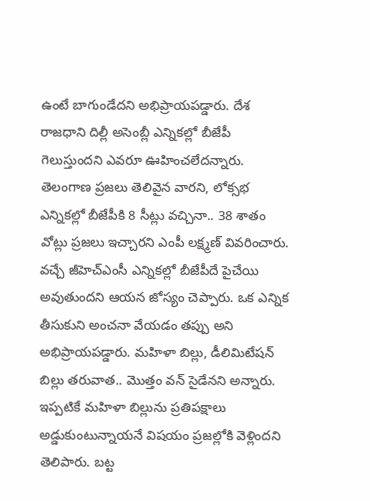ఉంటే బాగుండేదని అభిప్రాయపడ్డారు. దేశ రాజధాని దిల్లీ అసెంబ్లీ ఎన్నికల్లో బీజేపీ గెలుస్తుందని ఎవరూ ఊహించలేదన్నారు. తెలంగాణ ప్రజలు తెలివైన వారని, లోక్సభ ఎన్నికల్లో బీజేపీకి 8 సీట్లు వచ్చినా.. 38 శాతం వోట్లు ప్రజలు ఇచ్చారని ఎంపీ లక్ష్మణ్ వివరించారు. వచ్చే జీహెచ్ఎంసీ ఎన్నికల్లో బీజేపీదే పైచేయి అవుతుందని ఆయన జోస్యం చెప్పారు. ఒక ఎన్నిక తీసుకుని అంచనా వేయడం తప్పు అని అభిప్రాయపడ్డారు. మహిళా బిల్లు, డీలిమిటేషన్ బిల్లు తరువాత.. మొత్తం వన్ సైడేనని అన్నారు. ఇప్పటికే మహిళా బిల్లును ప్రతిపక్షాలు అడ్డుకుంటున్నాయనే విషయం ప్రజల్లోకి వెళ్లిందని తెలిపారు. బట్ట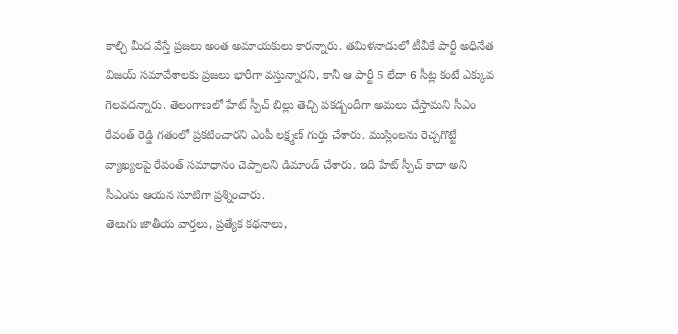కాల్చి మీద వేస్తే ప్రజలు అంత అమాయకులు కారన్నారు. తమిళనాడులో టీవీకే పార్టీ అధినేత విజయ్ సమావేశాలకు ప్రజలు భారీగా వస్తున్నారని, కానీ ఆ పార్టీ 5 లేదా 6 సీట్ల కంటే ఎక్కువ గెలవదన్నారు. తెలంగాణలో హేట్ స్పీచ్ బిల్లు తెచ్చి పకడ్బందీగా అమలు చేస్తామని సీఎం రేవంత్ రెడ్డి గతంలో ప్రకటించారని ఎంపీ లక్ష్మణ్ గుర్తు చేశారు. ముస్లింలను రెచ్చగొట్టే వ్యాఖ్యలపై రేవంత్ సమాధానం చెప్పాలని డిమాండ్ చేశారు. ఇది హేట్ స్పీచ్ కాదా అని సీఎంను ఆయన సూటిగా ప్రశ్నించారు.
తెలుగు జాతీయ వార్తలు, ప్రత్యేక కథనాలు,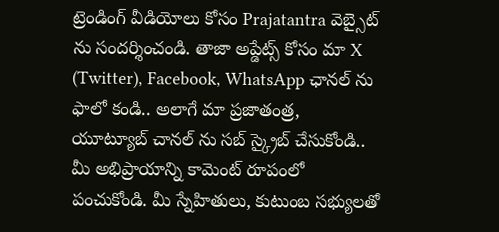ట్రెండింగ్ వీడియోలు కోసం Prajatantra వెబ్సైట్ ను సందర్శించండి. తాజా అప్డేట్స్ కోసం మా X (Twitter), Facebook, WhatsApp ఛానల్ ను ఫాలో కండి.. అలాగే మా ప్రజాతంత్ర, యూట్యూబ్ చానల్ ను సబ్ స్క్రైబ్ చేసుకోండి.. మీ అభిప్రాయాన్ని కామెంట్ రూపంలో పంచుకోండి. మీ స్నేహితులు, కుటుంబ సభ్యులతో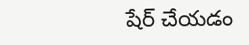షేర్ చేయడం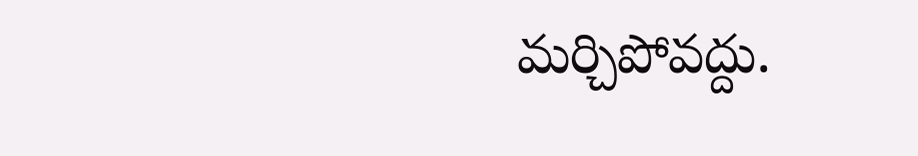మర్చిపోవద్దు.